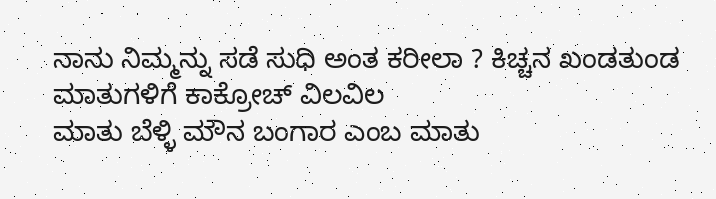ನಾನು ನಿಮ್ಮನ್ನು ಸಡೆ ಸುಧಿ ಅಂತ ಕರೀಲಾ ? ಕಿಚ್ಚನ ಖಂಡತುಂಡ ಮಾತುಗಳಿಗೆ ಕಾಕ್ರೋಚ್ ವಿಲವಿಲ
ಮಾತು ಬೆಳ್ಳಿ ಮೌನ ಬಂಗಾರ ಎಂಬ ಮಾತು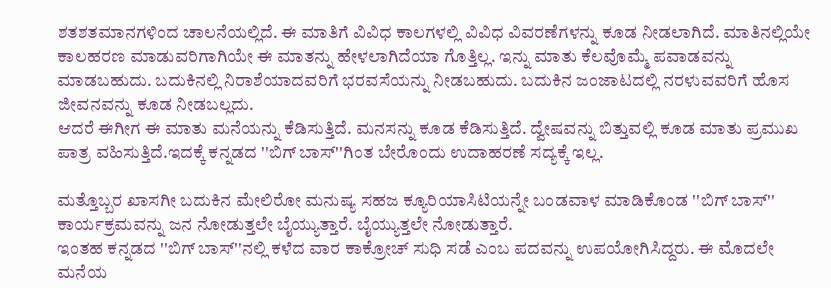ಶತಶತಮಾನಗಳಿಂದ ಚಾಲನೆಯಲ್ಲಿದೆ. ಈ ಮಾತಿಗೆ ವಿವಿಧ ಕಾಲಗಳಲ್ಲಿ ವಿವಿಧ ವಿವರಣೆಗಳನ್ನು ಕೂಡ ನೀಡಲಾಗಿದೆ. ಮಾತಿನಲ್ಲಿಯೇ ಕಾಲಹರಣ ಮಾಡುವರಿಗಾಗಿಯೇ ಈ ಮಾತನ್ನು ಹೇಳಲಾಗಿದೆಯಾ ಗೊತ್ತಿಲ್ಲ. ಇನ್ನು ಮಾತು ಕೆಲವೊಮ್ಮೆ ಪವಾಡವನ್ನು ಮಾಡಬಹುದು. ಬದುಕಿನಲ್ಲಿ ನಿರಾಶೆಯಾದವರಿಗೆ ಭರವಸೆಯನ್ನು ನೀಡಬಹುದು. ಬದುಕಿನ ಜಂಜಾಟದಲ್ಲಿ ನರಳುವವರಿಗೆ ಹೊಸ ಜೀವನವನ್ನು ಕೂಡ ನೀಡಬಲ್ಲದು.
ಆದರೆ ಈಗೀಗ ಈ ಮಾತು ಮನೆಯನ್ನು ಕೆಡಿಸುತ್ತಿದೆ. ಮನಸನ್ನು ಕೂಡ ಕೆಡಿಸುತ್ತಿದೆ. ದ್ವೇಷವನ್ನು ಬಿತ್ತುವಲ್ಲಿ ಕೂಡ ಮಾತು ಪ್ರಮುಖ ಪಾತ್ರ ವಹಿಸುತ್ತಿದೆ.ಇದಕ್ಕೆ ಕನ್ನಡದ ''ಬಿಗ್ ಬಾಸ್''ಗಿಂತ ಬೇರೊಂದು ಉದಾಹರಣೆ ಸದ್ಯಕ್ಕೆ ಇಲ್ಲ.

ಮತ್ತೊಬ್ಬರ ಖಾಸಗೀ ಬದುಕಿನ ಮೇಲಿರೋ ಮನುಷ್ಯ ಸಹಜ ಕ್ಯೂರಿಯಾಸಿಟಿಯನ್ನೇ ಬಂಡವಾಳ ಮಾಡಿಕೊಂಡ ''ಬಿಗ್ ಬಾಸ್'' ಕಾರ್ಯಕ್ರಮವನ್ನು ಜನ ನೋಡುತ್ತಲೇ ಬೈಯ್ಯುತ್ತಾರೆ. ಬೈಯ್ಯುತ್ತಲೇ ನೋಡುತ್ತಾರೆ.
ಇಂತಹ ಕನ್ನಡದ ''ಬಿಗ್ ಬಾಸ್''ನಲ್ಲಿ ಕಳೆದ ವಾರ ಕಾಕ್ರೋಚ್ ಸುಧಿ ಸಡೆ ಎಂಬ ಪದವನ್ನು ಉಪಯೋಗಿಸಿದ್ದರು. ಈ ಮೊದಲೇ ಮನೆಯ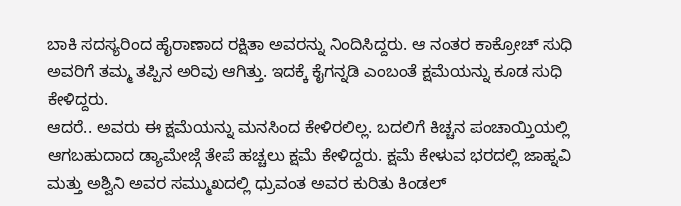ಬಾಕಿ ಸದಸ್ಯರಿಂದ ಹೈರಾಣಾದ ರಕ್ಷಿತಾ ಅವರನ್ನು ನಿಂದಿಸಿದ್ದರು. ಆ ನಂತರ ಕಾಕ್ರೋಚ್ ಸುಧಿ ಅವರಿಗೆ ತಮ್ಮ ತಪ್ಪಿನ ಅರಿವು ಆಗಿತ್ತು. ಇದಕ್ಕೆ ಕೈಗನ್ನಡಿ ಎಂಬಂತೆ ಕ್ಷಮೆಯನ್ನು ಕೂಡ ಸುಧಿ ಕೇಳಿದ್ದರು.
ಆದರೆ.. ಅವರು ಈ ಕ್ಷಮೆಯನ್ನು ಮನಸಿಂದ ಕೇಳಿರಲಿಲ್ಲ. ಬದಲಿಗೆ ಕಿಚ್ಚನ ಪಂಚಾಯ್ತಿಯಲ್ಲಿ ಆಗಬಹುದಾದ ಡ್ಯಾಮೇಜ್ಗೆ ತೇಪೆ ಹಚ್ಚಲು ಕ್ಷಮೆ ಕೇಳಿದ್ದರು. ಕ್ಷಮೆ ಕೇಳುವ ಭರದಲ್ಲಿ ಜಾಹ್ನವಿ ಮತ್ತು ಅಶ್ವಿನಿ ಅವರ ಸಮ್ಮುಖದಲ್ಲಿ ಧ್ರುವಂತ ಅವರ ಕುರಿತು ಕಿಂಡಲ್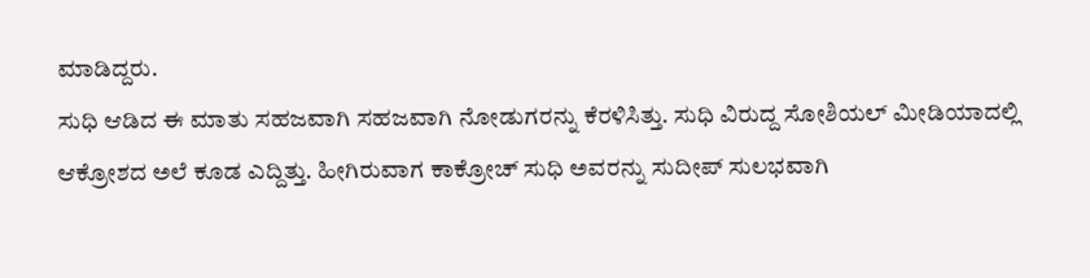ಮಾಡಿದ್ದರು.
ಸುಧಿ ಆಡಿದ ಈ ಮಾತು ಸಹಜವಾಗಿ ಸಹಜವಾಗಿ ನೋಡುಗರನ್ನು ಕೆರಳಿಸಿತ್ತು. ಸುಧಿ ವಿರುದ್ದ ಸೋಶಿಯಲ್ ಮೀಡಿಯಾದಲ್ಲಿ ಆಕ್ರೋಶದ ಅಲೆ ಕೂಡ ಎದ್ದಿತ್ತು. ಹೀಗಿರುವಾಗ ಕಾಕ್ರೋಚ್ ಸುಧಿ ಅವರನ್ನು ಸುದೀಪ್ ಸುಲಭವಾಗಿ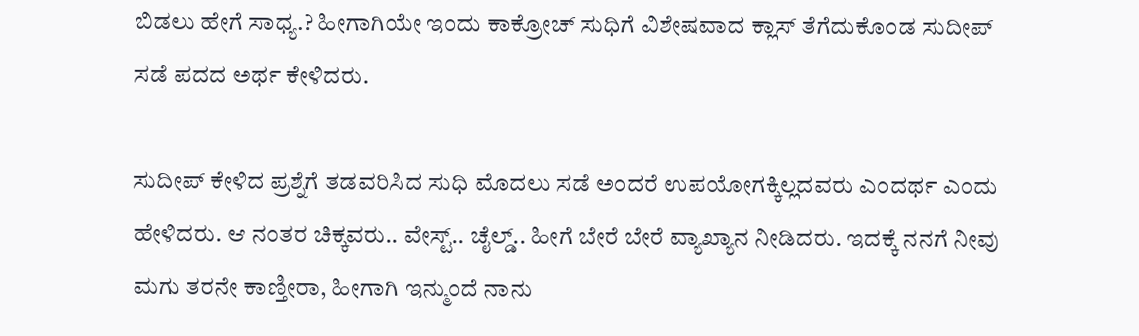ಬಿಡಲು ಹೇಗೆ ಸಾಧ್ಯ.? ಹೀಗಾಗಿಯೇ ಇಂದು ಕಾಕ್ರೋಚ್ ಸುಧಿಗೆ ವಿಶೇಷವಾದ ಕ್ಲಾಸ್ ತೆಗೆದುಕೊಂಡ ಸುದೀಪ್ ಸಡೆ ಪದದ ಅರ್ಥ ಕೇಳಿದರು.

ಸುದೀಪ್ ಕೇಳಿದ ಪ್ರಶ್ನೆಗೆ ತಡವರಿಸಿದ ಸುಧಿ ಮೊದಲು ಸಡೆ ಅಂದರೆ ಉಪಯೋಗಕ್ಕಿಲ್ಲದವರು ಎಂದರ್ಥ ಎಂದು ಹೇಳಿದರು. ಆ ನಂತರ ಚಿಕ್ಕವರು.. ವೇಸ್ಟ್.. ಚೈಲ್ಡ್.. ಹೀಗೆ ಬೇರೆ ಬೇರೆ ವ್ಯಾಖ್ಯಾನ ನೀಡಿದರು. ಇದಕ್ಕೆ ನನಗೆ ನೀವು ಮಗು ತರನೇ ಕಾಣ್ತೀರಾ, ಹೀಗಾಗಿ ಇನ್ಮುಂದೆ ನಾನು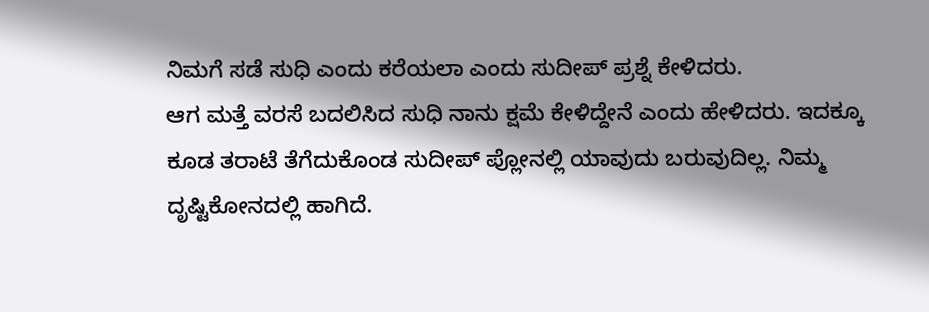ನಿಮಗೆ ಸಡೆ ಸುಧಿ ಎಂದು ಕರೆಯಲಾ ಎಂದು ಸುದೀಪ್ ಪ್ರಶ್ನೆ ಕೇಳಿದರು.
ಆಗ ಮತ್ತೆ ವರಸೆ ಬದಲಿಸಿದ ಸುಧಿ ನಾನು ಕ್ಷಮೆ ಕೇಳಿದ್ದೇನೆ ಎಂದು ಹೇಳಿದರು. ಇದಕ್ಕೂ ಕೂಡ ತರಾಟೆ ತೆಗೆದುಕೊಂಡ ಸುದೀಪ್ ಪ್ಲೋನಲ್ಲಿ ಯಾವುದು ಬರುವುದಿಲ್ಲ. ನಿಮ್ಮ ದೃಷ್ಟಿಕೋನದಲ್ಲಿ ಹಾಗಿದೆ.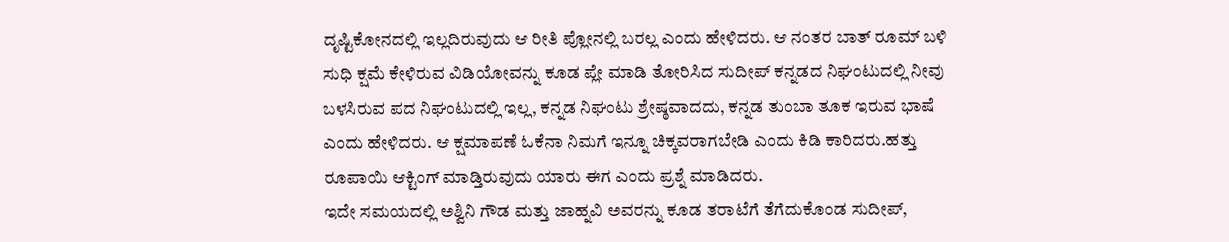ದೃಷ್ಟಿಕೋನದಲ್ಲಿ ಇಲ್ಲದಿರುವುದು ಆ ರೀತಿ ಪ್ಲೋನಲ್ಲಿ ಬರಲ್ಲ ಎಂದು ಹೇಳಿದರು. ಆ ನಂತರ ಬಾತ್ ರೂಮ್ ಬಳಿ ಸುಧಿ ಕ್ಷಮೆ ಕೇಳಿರುವ ವಿಡಿಯೋವನ್ನು ಕೂಡ ಪ್ಲೇ ಮಾಡಿ ತೋರಿಸಿದ ಸುದೀಪ್ ಕನ್ನಡದ ನಿಘಂಟುದಲ್ಲಿ ನೀವು ಬಳಸಿರುವ ಪದ ನಿಘಂಟುದಲ್ಲಿ ಇಲ್ಲ, ಕನ್ನಡ ನಿಘಂಟು ಶ್ರೇಷ್ಠವಾದದು, ಕನ್ನಡ ತುಂಬಾ ತೂಕ ಇರುವ ಭಾಷೆ ಎಂದು ಹೇಳಿದರು. ಆ ಕ್ಷಮಾಪಣೆ ಓಕೆನಾ ನಿಮಗೆ ಇನ್ನೂ ಚಿಕ್ಕವರಾಗಬೇಡಿ ಎಂದು ಕಿಡಿ ಕಾರಿದರು.ಹತ್ತು ರೂಪಾಯಿ ಆಕ್ಟಿಂಗ್ ಮಾಡ್ತಿರುವುದು ಯಾರು ಈಗ ಎಂದು ಪ್ರಶ್ನೆ ಮಾಡಿದರು.
ಇದೇ ಸಮಯದಲ್ಲಿ ಅಶ್ವಿನಿ ಗೌಡ ಮತ್ತು ಜಾಹ್ನವಿ ಅವರನ್ನು ಕೂಡ ತರಾಟೆಗೆ ತೆಗೆದುಕೊಂಡ ಸುದೀಪ್,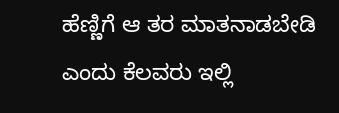ಹೆಣ್ಣಿಗೆ ಆ ತರ ಮಾತನಾಡಬೇಡಿ ಎಂದು ಕೆಲವರು ಇಲ್ಲಿ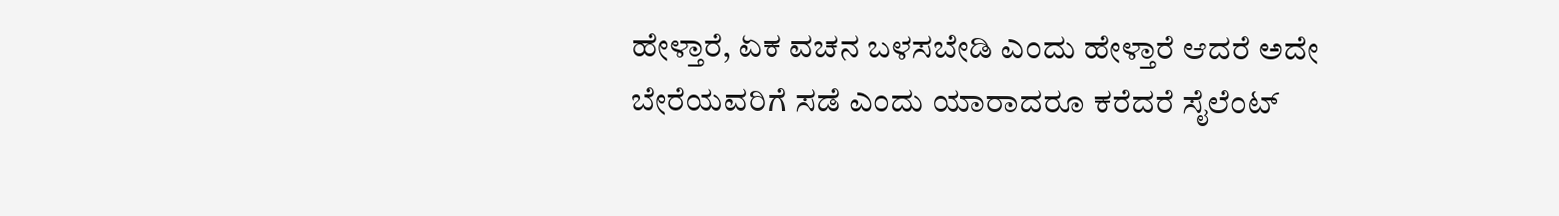ಹೇಳ್ತಾರೆ, ಏಕ ವಚನ ಬಳಸಬೇಡಿ ಎಂದು ಹೇಳ್ತಾರೆ ಆದರೆ ಅದೇ ಬೇರೆಯವರಿಗೆ ಸಡೆ ಎಂದು ಯಾರಾದರೂ ಕರೆದರೆ ಸೈಲೆಂಟ್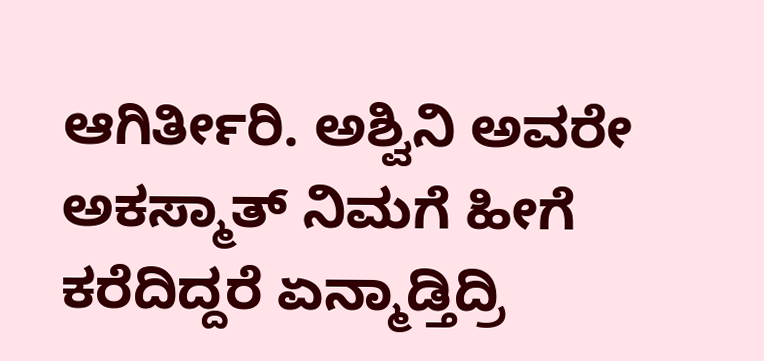ಆಗಿರ್ತೀರಿ. ಅಶ್ವಿನಿ ಅವರೇ ಅಕಸ್ಮಾತ್ ನಿಮಗೆ ಹೀಗೆ ಕರೆದಿದ್ದರೆ ಏನ್ಮಾಡ್ತಿದ್ರಿ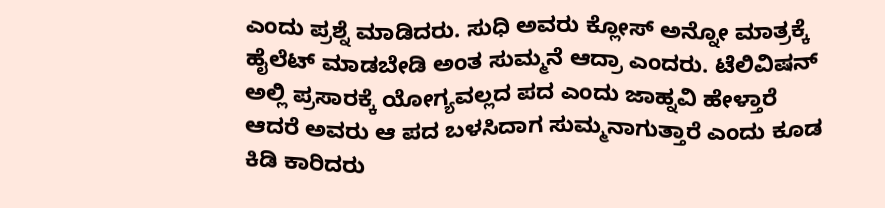ಎಂದು ಪ್ರಶ್ನೆ ಮಾಡಿದರು. ಸುಧಿ ಅವರು ಕ್ಲೋಸ್ ಅನ್ನೋ ಮಾತ್ರಕ್ಕೆ ಹೈಲೆಟ್ ಮಾಡಬೇಡಿ ಅಂತ ಸುಮ್ಮನೆ ಆದ್ರಾ ಎಂದರು. ಟೆಲಿವಿಷನ್ ಅಲ್ಲಿ ಪ್ರಸಾರಕ್ಕೆ ಯೋಗ್ಯವಲ್ಲದ ಪದ ಎಂದು ಜಾಹ್ನವಿ ಹೇಳ್ತಾರೆ ಆದರೆ ಅವರು ಆ ಪದ ಬಳಸಿದಾಗ ಸುಮ್ಮನಾಗುತ್ತಾರೆ ಎಂದು ಕೂಡ ಕಿಡಿ ಕಾರಿದರು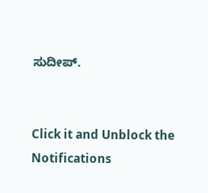ಸುದೀಪ್.


Click it and Unblock the Notifications